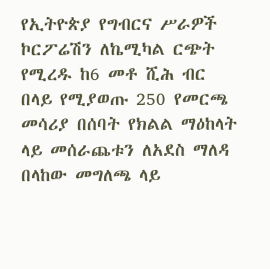የኢትዮጵያ የግብርና ሥራዎች ኮርፖሬሽን ለኬሚካል ርጭት የሚረዱ ከ6 መቶ ሺሕ ብር በላይ የሚያወጡ 250 የመርጫ መሳሪያ በሰባት የክልል ማዕከላት ላይ መሰራጨቱን ለአደስ ማለዳ በላከው መግለጫ ላይ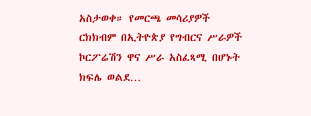አስታወቀ። የመርጫ መሳሪያዎች ርክክብም በኢትዮጵያ የግብርና ሥራዎች ኮርፖሬሽን ዋና ሥራ አስፈጻሚ በሆኑት ክፍሌ ወልደ…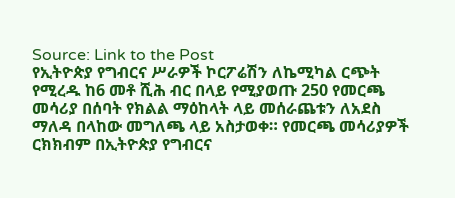Source: Link to the Post
የኢትዮጵያ የግብርና ሥራዎች ኮርፖሬሽን ለኬሚካል ርጭት የሚረዱ ከ6 መቶ ሺሕ ብር በላይ የሚያወጡ 250 የመርጫ መሳሪያ በሰባት የክልል ማዕከላት ላይ መሰራጨቱን ለአደስ ማለዳ በላከው መግለጫ ላይ አስታወቀ። የመርጫ መሳሪያዎች ርክክብም በኢትዮጵያ የግብርና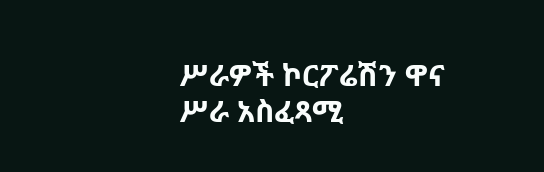ሥራዎች ኮርፖሬሽን ዋና ሥራ አስፈጻሚ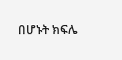በሆኑት ክፍሌ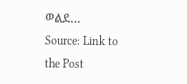ወልደ…
Source: Link to the Post